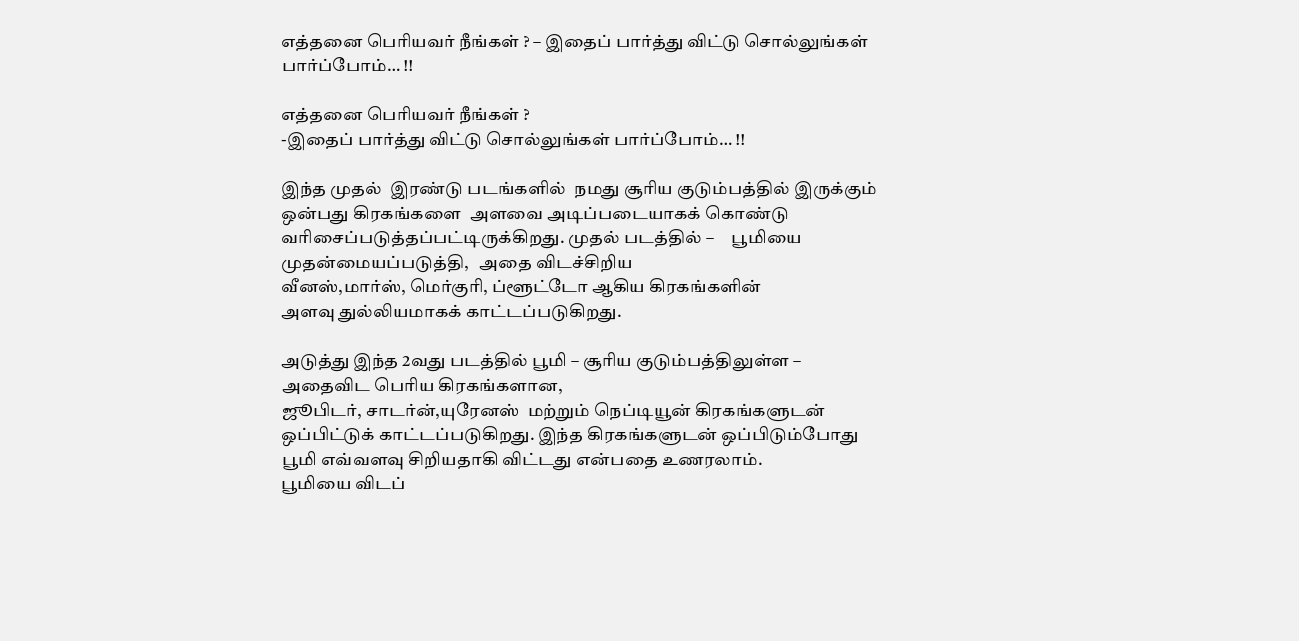எத்தனை பெரியவர் நீங்கள் ? – இதைப் பார்த்து விட்டு சொல்லுங்கள் பார்ப்போம்… !!

எத்தனை பெரியவர் நீங்கள் ?
-இதைப் பார்த்து விட்டு சொல்லுங்கள் பார்ப்போம்… !!

இந்த முதல்  இரண்டு படங்களில்  நமது சூரிய குடும்பத்தில் இருக்கும்
ஒன்பது கிரகங்களை  அளவை அடிப்படையாகக் கொண்டு
வரிசைப்படுத்தப்பட்டிருக்கிறது. முதல் படத்தில் –     பூமியை முதன்மையப்படுத்தி,   அதை விடச்சிறிய
வீனஸ்,மார்ஸ், மெர்குரி, ப்ளூட்டோ ஆகிய கிரகங்களின்
அளவு துல்லியமாகக் காட்டப்படுகிறது.

அடுத்து இந்த 2வது படத்தில் பூமி – சூரிய குடும்பத்திலுள்ள –
அதைவிட பெரிய கிரகங்களான,
ஜூபிடர், சாடர்ன்,யுரேனஸ்  மற்றும் நெப்டியூன் கிரகங்களுடன்
ஒப்பிட்டுக் காட்டப்படுகிறது. இந்த கிரகங்களுடன் ஒப்பிடும்போது
பூமி எவ்வளவு சிறியதாகி விட்டது என்பதை உணரலாம்.
பூமியை விடப்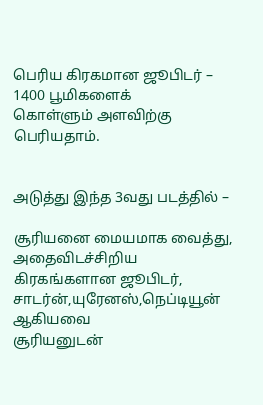பெரிய கிரகமான ஜூபிடர் – 1400 பூமிகளைக்
கொள்ளும் அளவிற்கு பெரியதாம்.


அடுத்து இந்த 3வது படத்தில் –

சூரியனை மையமாக வைத்து, அதைவிடச்சிறிய
கிரகங்களான ஜூபிடர், சாடர்ன்,யுரேனஸ்,நெப்டியூன் ஆகியவை
சூரியனுடன்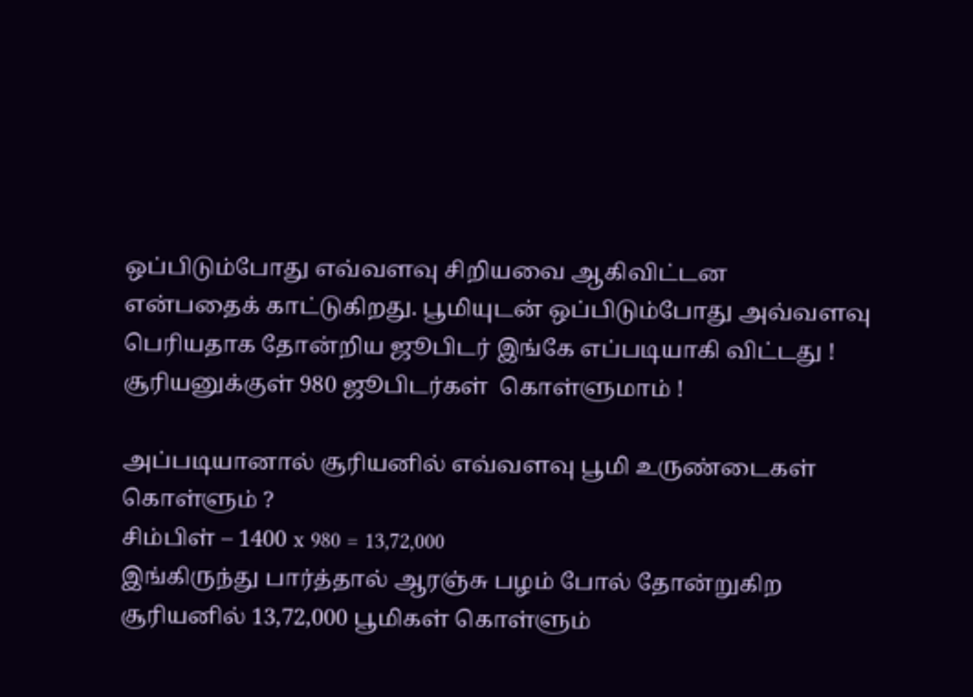ஒப்பிடும்போது எவ்வளவு சிறியவை ஆகிவிட்டன
என்பதைக் காட்டுகிறது. பூமியுடன் ஒப்பிடும்போது அவ்வளவு
பெரியதாக தோன்றிய ஜூபிடர் இங்கே எப்படியாகி விட்டது !
சூரியனுக்குள் 980 ஜூபிடர்கள்  கொள்ளுமாம் !

அப்படியானால் சூரியனில் எவ்வளவு பூமி உருண்டைகள்
கொள்ளும் ?
சிம்பிள் – 1400 x 980 = 13,72,000
இங்கிருந்து பார்த்தால் ஆரஞ்சு பழம் போல் தோன்றுகிற
சூரியனில் 13,72,000 பூமிகள் கொள்ளும்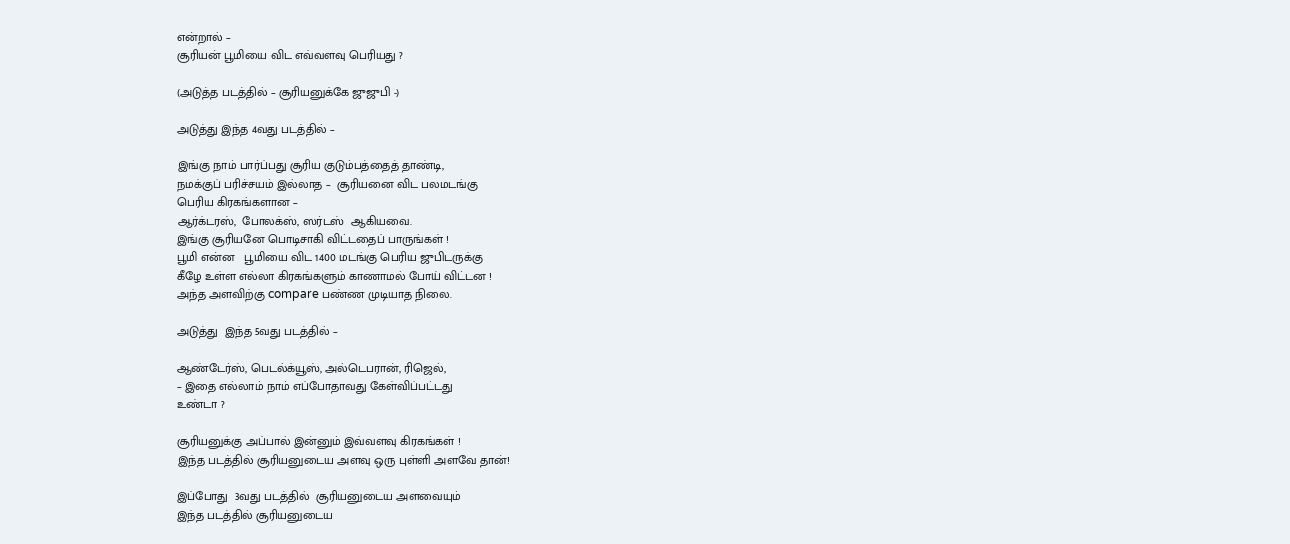என்றால் –
சூரியன் பூமியை விட எவ்வளவு பெரியது ?

(அடுத்த படத்தில் – சூரியனுக்கே ஜுஜுபி -)

அடுத்து இந்த 4வது படத்தில் –

இங்கு நாம் பார்ப்பது சூரிய குடும்பத்தைத் தாண்டி,
நமக்குப் பரிச்சயம் இல்லாத –  சூரியனை விட பலமடங்கு
பெரிய கிரகங்களான –
ஆர்க்டரஸ்,  போலக்ஸ், ஸர்டஸ்  ஆகியவை.
இங்கு சூரியனே பொடிசாகி விட்டதைப் பாருங்கள் !
பூமி என்ன   பூமியை விட 1400 மடங்கு பெரிய ஜுபிடருக்கு
கீழே உள்ள எல்லா கிரகங்களும் காணாமல் போய் விட்டன !
அந்த அளவிற்கு compare பண்ண முடியாத நிலை.

அடுத்து  இந்த 5வது படத்தில் –

ஆண்டேர்ஸ், பெடல்க்யூஸ், அல்டெபரான், ரிஜெல்,
– இதை எல்லாம் நாம் எப்போதாவது கேள்விப்பட்டது
உண்டா ?

சூரியனுக்கு அப்பால் இன்னும் இவ்வளவு கிரகங்கள் !
இந்த படத்தில் சூரியனுடைய அளவு ஒரு புள்ளி அளவே தான்!

இப்போது  3வது படத்தில்  சூரியனுடைய அளவையும்
இந்த படத்தில் சூரியனுடைய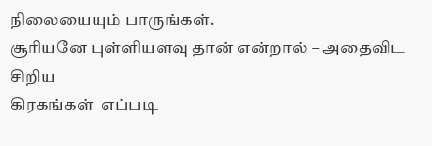நிலையையும் பாருங்கள்.
சூரியனே புள்ளியளவு தான் என்றால் – அதைவிட சிறிய
கிரகங்கள்  எப்படி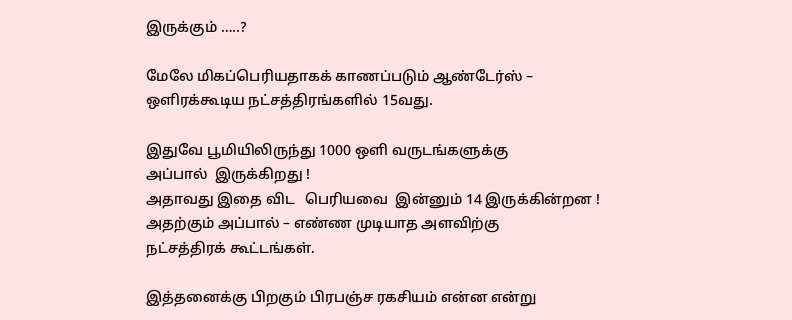இருக்கும் …..?

மேலே மிகப்பெரியதாகக் காணப்படும் ஆண்டேர்ஸ் –
ஒளிரக்கூடிய நட்சத்திரங்களில் 15வது.

இதுவே பூமியிலிருந்து 1000 ஒளி வருடங்களுக்கு
அப்பால்  இருக்கிறது !
அதாவது இதை விட   பெரியவை  இன்னும் 14 இருக்கின்றன !
அதற்கும் அப்பால் – எண்ண முடியாத அளவிற்கு
நட்சத்திரக் கூட்டங்கள்.

இத்தனைக்கு பிறகும் பிரபஞ்ச ரகசியம் என்ன என்று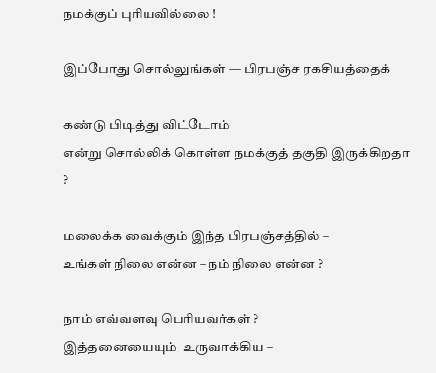நமக்குப் புரியவில்லை !

இப்போது சொல்லுங்கள் — பிரபஞ்ச ரகசியத்தைக்

கண்டு பிடித்து விட்டோம்
என்று சொல்லிக் கொள்ள நமக்குத் தகுதி இருக்கிறதா ?

மலைக்க வைக்கும் இந்த பிரபஞ்சத்தில் –
உங்கள் நிலை என்ன – நம் நிலை என்ன ?

நாம் எவ்வளவு பெரியவர்கள் ?
இத்தனையையும்  உருவாக்கிய –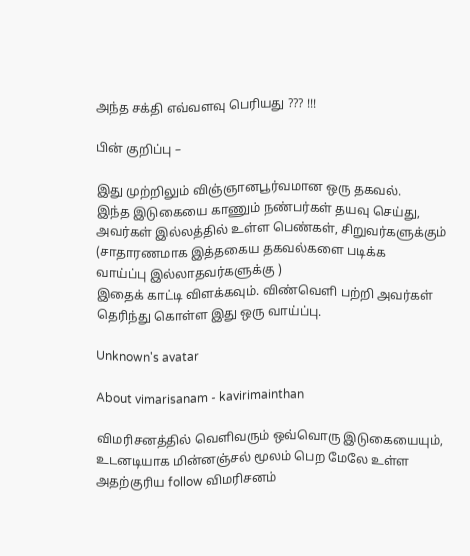அந்த சக்தி எவ்வளவு பெரியது ??? !!!

பின் குறிப்பு –

இது முற்றிலும் விஞ்ஞானபூர்வமான ஒரு தகவல்.
இந்த இடுகையை காணும் நண்பர்கள் தயவு செய்து,
அவர்கள் இல்லத்தில் உள்ள பெண்கள், சிறுவர்களுக்கும்
(சாதாரணமாக இத்தகைய தகவல்களை படிக்க
வாய்ப்பு இல்லாதவர்களுக்கு )
இதைக் காட்டி விளக்கவும். விண்வெளி பற்றி அவர்கள்
தெரிந்து கொள்ள இது ஒரு வாய்ப்பு.

Unknown's avatar

About vimarisanam - kavirimainthan

விமரிசனத்தில் வெளிவரும் ஒவ்வொரு இடுகையையும், உடனடியாக மின்னஞ்சல் மூலம் பெற மேலே உள்ள அதற்குரிய follow விமரிசனம்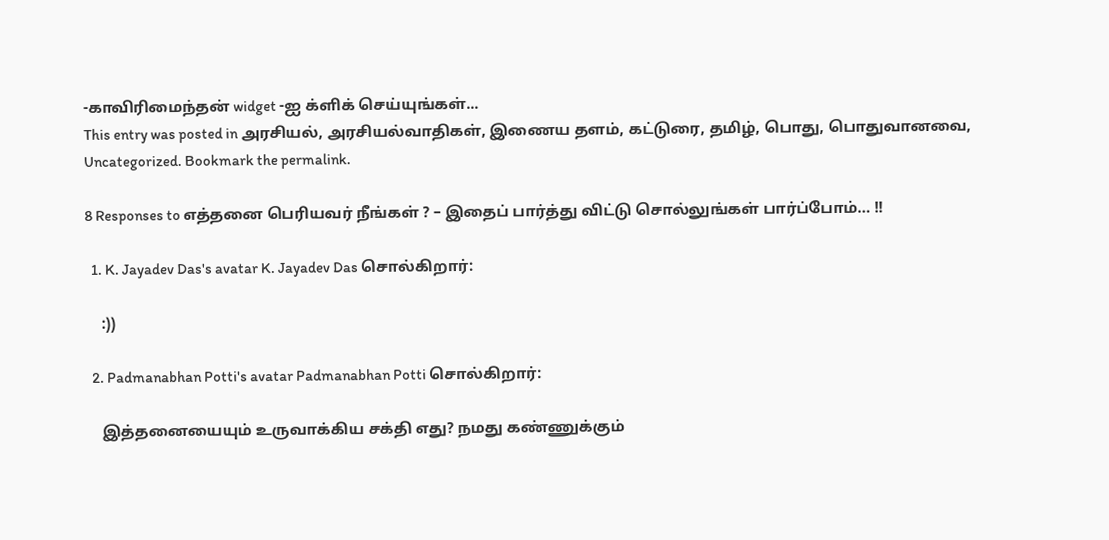-காவிரிமைந்தன் widget -ஐ க்ளிக் செய்யுங்கள்...
This entry was posted in அரசியல், அரசியல்வாதிகள், இணைய தளம், கட்டுரை, தமிழ், பொது, பொதுவானவை, Uncategorized. Bookmark the permalink.

8 Responses to எத்தனை பெரியவர் நீங்கள் ? – இதைப் பார்த்து விட்டு சொல்லுங்கள் பார்ப்போம்… !!

  1. K. Jayadev Das's avatar K. Jayadev Das சொல்கிறார்:

    :))

  2. Padmanabhan Potti's avatar Padmanabhan Potti சொல்கிறார்:

    இத்தனையையும் உருவாக்கிய சக்தி எது? நமது கண்ணுக்கும்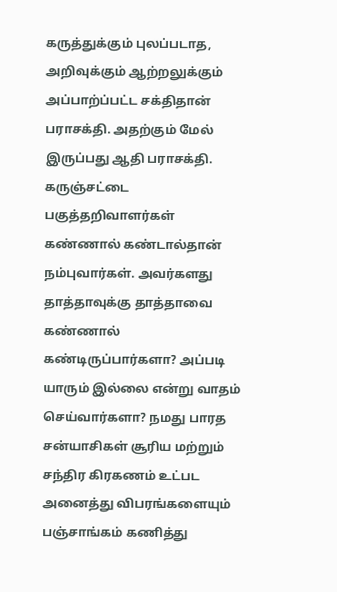கருத்துக்கும் புலப்படாத, அறிவுக்கும் ஆற்றலுக்கும் அப்பாற்ப்பட்ட சக்திதான் பராசக்தி. அதற்கும் மேல் இருப்பது ஆதி பராசக்தி. கருஞ்சட்டை பகுத்தறிவாளர்கள் கண்ணால் கண்டால்தான் நம்புவார்கள். அவர்களது தாத்தாவுக்கு தாத்தாவை கண்ணால் கண்டிருப்பார்களா? அப்படி யாரும் இல்லை என்று வாதம் செய்வார்களா? நமது பாரத சன்யாசிகள் சூரிய மற்றும் சந்திர கிரகணம் உட்பட அனைத்து விபரங்களையும் பஞ்சாங்கம் கணித்து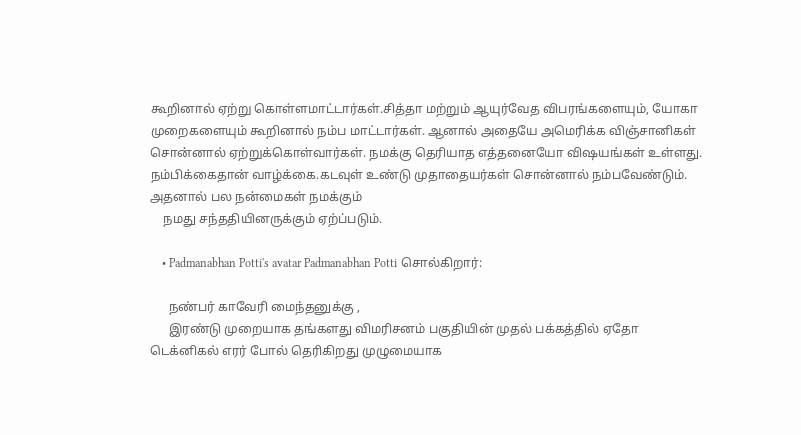கூறினால் ஏற்று கொள்ளமாட்டார்கள்.சித்தா மற்றும் ஆயுர்வேத விபரங்களையும், யோகா முறைகளையும் கூறினால் நம்ப மாட்டார்கள். ஆனால் அதையே அமெரிக்க விஞ்சானிகள் சொன்னால் ஏற்றுக்கொள்வார்கள். நமக்கு தெரியாத எத்தனையோ விஷயங்கள் உள்ளது. நம்பிக்கைதான் வாழ்க்கை.கடவுள் உண்டு முதாதையர்கள் சொன்னால் நம்பவேண்டும். அதனால் பல நன்மைகள் நமக்கும்
    நமது சந்ததியினருக்கும் ஏற்ப்படும்.

    • Padmanabhan Potti's avatar Padmanabhan Potti சொல்கிறார்:

      நண்பர் காவேரி மைந்தனுக்கு ,
      இரண்டு முறையாக தங்களது விமரிசனம் பகுதியின் முதல் பக்கத்தில் ஏதோ டெக்னிகல் எரர் போல் தெரிகிறது முழுமையாக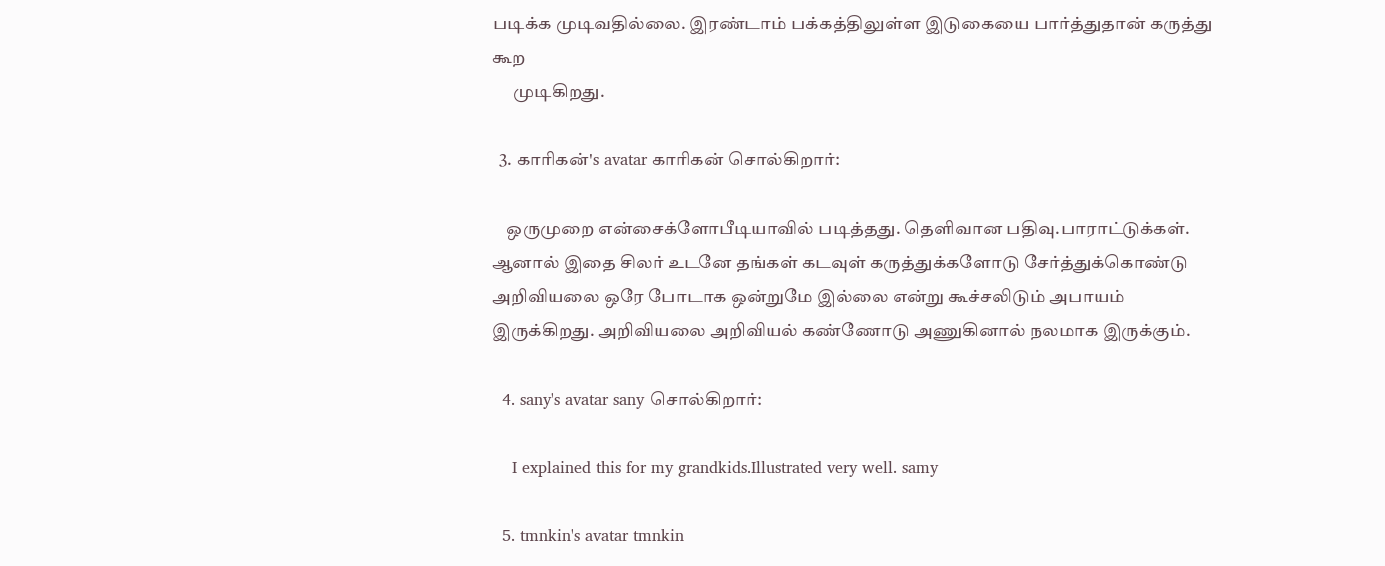படிக்க முடிவதில்லை. இரண்டாம் பக்கத்திலுள்ள இடுகையை பார்த்துதான் கருத்து கூற
      முடிகிறது.

  3. காரிகன்'s avatar காரிகன் சொல்கிறார்:

    ஒருமுறை என்சைக்ளோபீடியாவில் படித்தது. தெளிவான பதிவு.பாராட்டுக்கள். ஆனால் இதை சிலர் உடனே தங்கள் கடவுள் கருத்துக்களோடு சேர்த்துக்கொண்டு அறிவியலை ஒரே போடாக ஒன்றுமே இல்லை என்று கூச்சலிடும் அபாயம் இருக்கிறது. அறிவியலை அறிவியல் கண்ணோடு அணுகினால் நலமாக இருக்கும்.

  4. sany's avatar sany சொல்கிறார்:

    I explained this for my grandkids.Illustrated very well. samy

  5. tmnkin's avatar tmnkin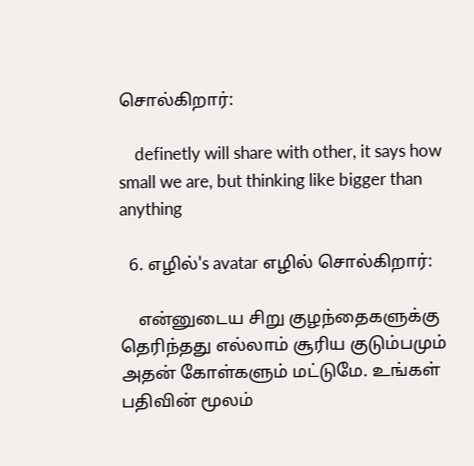சொல்கிறார்:

    definetly will share with other, it says how small we are, but thinking like bigger than anything

  6. எழில்'s avatar எழில் சொல்கிறார்:

    என்னுடைய சிறு குழந்தைகளுக்கு தெரிந்தது எல்லாம் சூரிய குடும்பமும் அதன் கோள்களும் மட்டுமே. உங்கள் பதிவின் மூலம்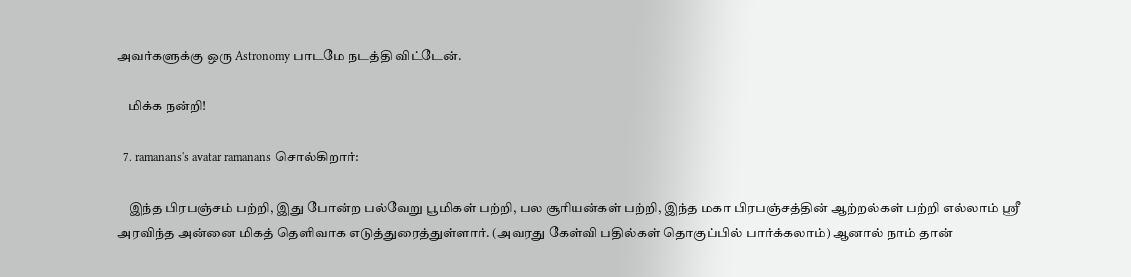அவர்களுக்கு ஒரு Astronomy பாடமே நடத்தி விட்டேன்.

    மிக்க நன்றி!

  7. ramanans's avatar ramanans சொல்கிறார்:

    இந்த பிரபஞ்சம் பற்றி, இது போன்ற பல்வேறு பூமிகள் பற்றி, பல சூரியன்கள் பற்றி, இந்த மகா பிரபஞ்சத்தின் ஆற்றல்கள் பற்றி எல்லாம் ஸ்ரீ அரவிந்த அன்னை மிகத் தெளிவாக எடுத்துரைத்துள்ளார். (அவரது கேள்வி பதில்கள் தொகுப்பில் பார்க்கலாம்) ஆனால் நாம் தான்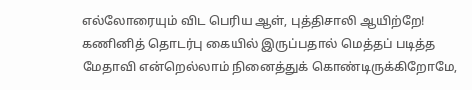எல்லோரையும் விட பெரிய ஆள், புத்திசாலி ஆயிற்றே! கணினித் தொடர்பு கையில் இருப்பதால் மெத்தப் படித்த மேதாவி என்றெல்லாம் நினைத்துக் கொண்டிருக்கிறோமே,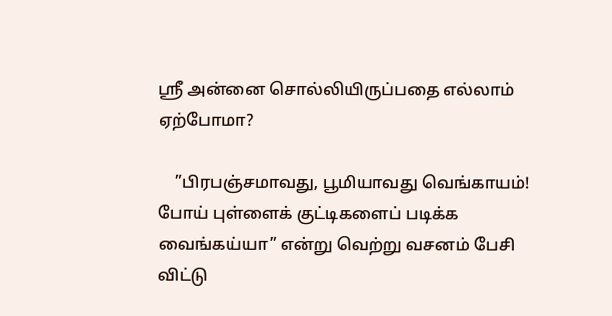ஸ்ரீ அன்னை சொல்லியிருப்பதை எல்லாம் ஏற்போமா?

    ”பிரபஞ்சமாவது, பூமியாவது வெங்காயம்! போய் புள்ளைக் குட்டிகளைப் படிக்க வைங்கய்யா” என்று வெற்று வசனம் பேசி விட்டு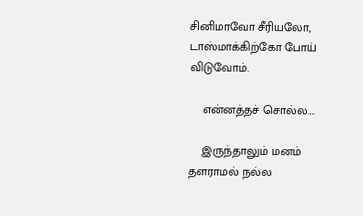சினிமாவோ சீரியலோ, டாஸ்மாக்கிற்கோ போய் விடுவோம்.

    என்னத்தச் சொல்ல….

    இருந்தாலும் மனம் தளராமல் நல்ல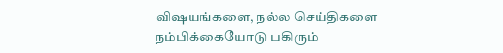விஷயங்களை, நல்ல செய்திகளை நம்பிக்கையோடு பகிரும்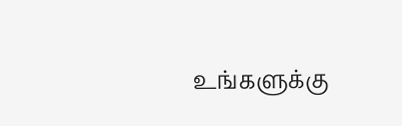உங்களுக்கு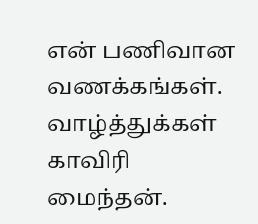என் பணிவான வணக்கங்கள். வாழ்த்துக்கள் காவிரி மைந்தன்.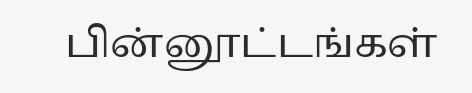பின்னூட்டங்கள்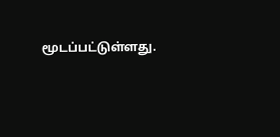மூடப்பட்டுள்ளது.